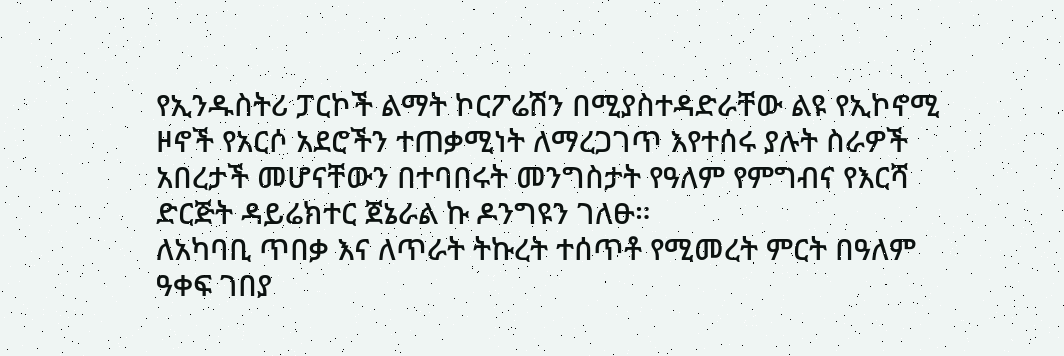የኢንዱስትሪ ፓርኮች ልማት ኮርፖሬሽን በሚያስተዳድራቸው ልዩ የኢኮኖሚ ዞኖች የአርሶ አደሮችን ተጠቃሚነት ለማረጋገጥ እየተሰሩ ያሉት ስራዎች አበረታች መሆናቸውን በተባበሩት መንግስታት የዓለም የምግብና የእርሻ ድርጅት ዳይሬክተር ጀኔራል ኩ ዶንግዩን ገለፁ።
ለአካባቢ ጥበቃ እና ለጥራት ትኩረት ተሰጥቶ የሚመረት ምርት በዓለም ዓቀፍ ገበያ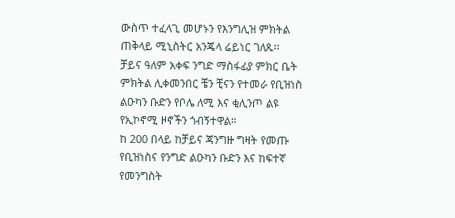ውስጥ ተፈላጊ መሆኑን የእንግሊዝ ምክትል ጠቅላይ ሚኒስትር አንጄላ ሬይነር ገለጹ፡፡
ቻይና ዓለም አቀፍ ንግድ ማስፋፊያ ምክር ቤት ምክትል ሊቀመንበር ቼን ቺናን የተመራ የቢዝነስ ልዑካን ቡድን የቦሌ ለሚ እና ቂሊንጦ ልዩ የኢኮኖሚ ዞኖችን ጎብኝተዋል።
ከ 200 በላይ ከቻይና ጃንግዙ ግዛት የመጡ የቢዝነስና የንግድ ልዑካን ቡድን እና ከፍተኛ የመንግስት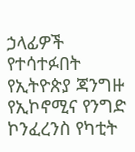ኃላፊዎች የተሳተፉበት የኢትዮጵያ ጃንግዙ የኢኮኖሚና የንግድ ኮንፈረንስ የካቲት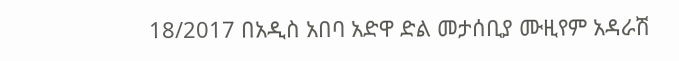18/2017 በአዲስ አበባ አድዋ ድል መታሰቢያ ሙዚየም አዳራሽ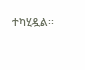ተካሂዷል፡፡